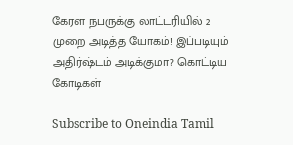கேரள நபருக்கு லாட்டரியில் 2 முறை அடித்த யோகம்! இப்படியும் அதிர்ஷ்டம் அடிக்குமா? கொட்டிய கோடிகள்

Subscribe to Oneindia Tamil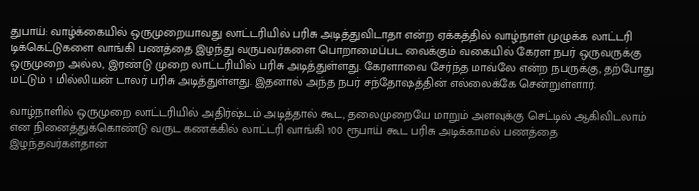துபாய்: வாழ்க்கையில் ஒருமுறையாவது லாட்டரியில் பரிசு அடித்துவிடாதா என்ற ஏக்கத்தில் வாழ்நாள் முழுக்க லாட்டரி டிக்கெட்டுகளை வாங்கி பணத்தை இழந்து வருபவர்களை பொறாமைப்பட வைக்கும் வகையில் கேரள நபர் ஒருவருக்கு ஒருமுறை அல்ல, இரண்டு முறை லாட்டரியில் பரிசு அடித்துள்ளது. கேரளாவை சேர்ந்த மாவ்லே என்ற நபருக்கு, தற்போது மட்டும் 1 மில்லியன் டாலர் பரிசு அடித்துள்ளது. இதனால் அந்த நபர் சந்தோஷத்தின் எல்லைக்கே சென்றுள்ளார்.

வாழ்நாளில் ஒருமுறை லாட்டரியில் அதிர்ஷ்டம் அடித்தால் கூட, தலைமுறையே மாறும் அளவுக்கு செட்டில் ஆகிவிடலாம் என நினைத்துக்கொண்டு வருட கணக்கில் லாட்டரி வாங்கி 100 ரூபாய் கூட பரிசு அடிக்காமல் பணத்தை இழந்தவர்கள்தான்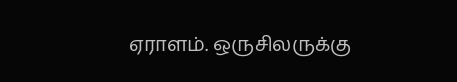ஏராளம். ஒருசிலருக்கு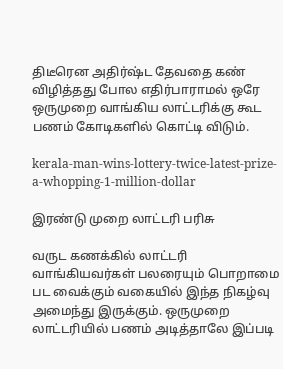திடீரென அதிர்ஷ்ட தேவதை கண் விழித்தது போல எதிர்பாராமல் ஒரே ஒருமுறை வாங்கிய லாட்டரிக்கு கூட பணம் கோடிகளில் கொட்டி விடும்.

kerala-man-wins-lottery-twice-latest-prize-a-whopping-1-million-dollar

இரண்டு முறை லாட்டரி பரிசு

வருட கணக்கில் லாட்டரி வாங்கியவர்கள் பலரையும் பொறாமை பட வைக்கும் வகையில் இந்த நிகழ்வு அமைந்து இருக்கும். ஒருமுறை லாட்டரியில் பணம் அடித்தாலே இப்படி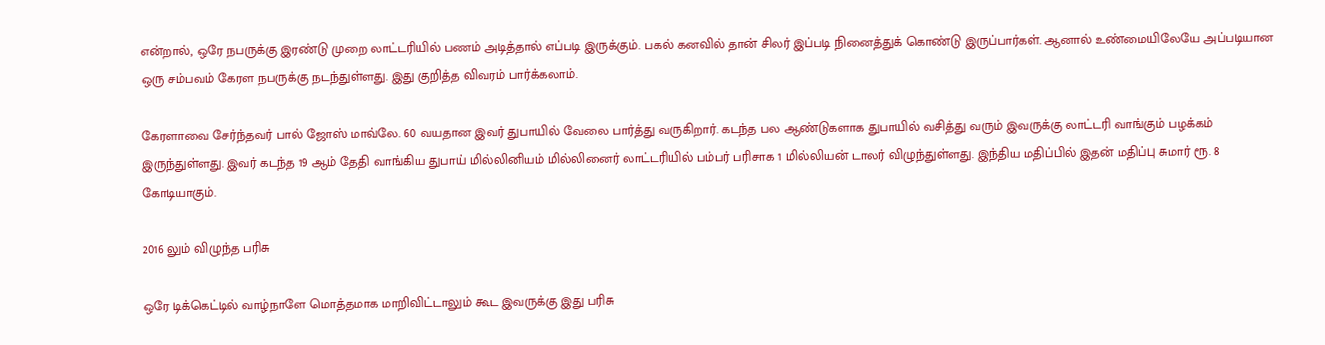என்றால், ஒரே நபருக்கு இரண்டு முறை லாட்டரியில் பணம் அடித்தால் எப்படி இருக்கும். பகல் கனவில் தான் சிலர் இப்படி நினைத்துக் கொண்டு இருப்பார்கள். ஆனால் உண்மையிலேயே அப்படியான ஒரு சம்பவம் கேரள நபருக்கு நடந்துள்ளது. இது குறித்த விவரம் பார்க்கலாம்.

கேரளாவை சேர்ந்தவர் பால் ஜோஸ் மாவ்லே. 60 வயதான இவர் துபாயில் வேலை பார்த்து வருகிறார். கடந்த பல ஆண்டுகளாக துபாயில் வசித்து வரும் இவருக்கு லாட்டரி வாங்கும் பழக்கம் இருந்துள்ளது. இவர் கடந்த 19 ஆம் தேதி வாங்கிய துபாய் மில்லினியம் மில்லினைர் லாட்டரியில் பம்பர் பரிசாக 1 மில்லியன் டாலர் விழுந்துள்ளது. இந்திய மதிப்பில் இதன் மதிப்பு சுமார் ரூ. 8 கோடியாகும்.

2016 லும் விழுந்த பரிசு

ஒரே டிக்கெட்டில் வாழ்நாளே மொத்தமாக மாறிவிட்டாலும் கூட இவருக்கு இது பரிசு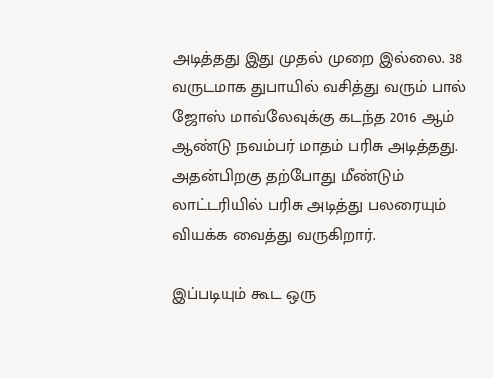அடித்தது இது முதல் முறை இல்லை. 38 வருடமாக துபாயில் வசித்து வரும் பால் ஜோஸ் மாவ்லேவுக்கு கடந்த 2016 ஆம் ஆண்டு நவம்பர் மாதம் பரிசு அடித்தது. அதன்பிறகு தற்போது மீண்டும் லாட்டரியில் பரிசு அடித்து பலரையும் வியக்க வைத்து வருகிறார்.

இப்படியும் கூட ஒரு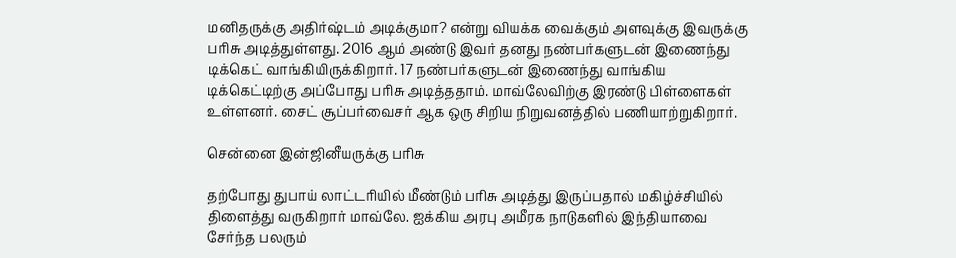மனிதருக்கு அதிர்ஷ்டம் அடிக்குமா? என்று வியக்க வைக்கும் அளவுக்கு இவருக்கு பரிசு அடித்துள்ளது. 2016 ஆம் அண்டு இவர் தனது நண்பர்களுடன் இணைந்து டிக்கெட் வாங்கியிருக்கிறார். 17 நண்பர்களுடன் இணைந்து வாங்கிய டிக்கெட்டிற்கு அப்போது பரிசு அடித்ததாம். மாவ்லேவிற்கு இரண்டு பிள்ளைகள் உள்ளனர். சைட் சூப்பர்வைசர் ஆக ஒரு சிறிய நிறுவனத்தில் பணியாற்றுகிறார்.

சென்னை இன்ஜினீயருக்கு பரிசு

தற்போது துபாய் லாட்டரியில் மீண்டும் பரிசு அடித்து இருப்பதால் மகிழ்ச்சியில் திளைத்து வருகிறார் மாவ்லே. ஐக்கிய அரபு அமீரக நாடுகளில் இந்தியாவை சேர்ந்த பலரும்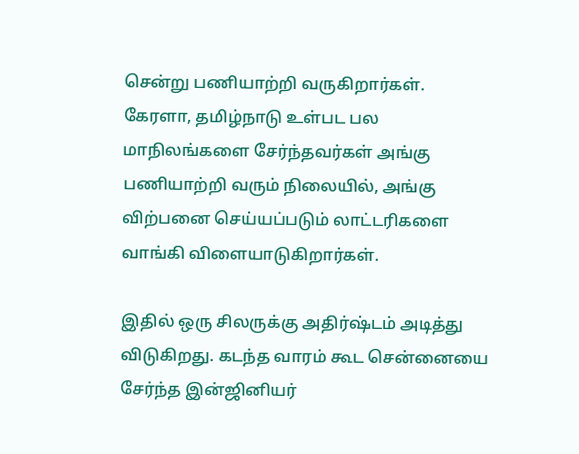சென்று பணியாற்றி வருகிறார்கள். கேரளா, தமிழ்நாடு உள்பட பல மாநிலங்களை சேர்ந்தவர்கள் அங்கு பணியாற்றி வரும் நிலையில், அங்கு விற்பனை செய்யப்படும் லாட்டரிகளை வாங்கி விளையாடுகிறார்கள்.

இதில் ஒரு சிலருக்கு அதிர்ஷ்டம் அடித்து விடுகிறது. கடந்த வாரம் கூட சென்னையை சேர்ந்த இன்ஜினியர்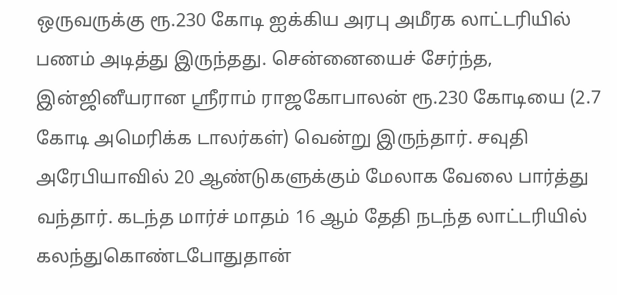ஒருவருக்கு ரூ.230 கோடி ஐக்கிய அரபு அமீரக லாட்டரியில் பணம் அடித்து இருந்தது. சென்னையைச் சேர்ந்த, இன்ஜினீயரான ஸ்ரீராம் ராஜகோபாலன் ரூ.230 கோடியை (2.7 கோடி அமெரிக்க டாலர்கள்) வென்று இருந்தார். சவுதி அரேபியாவில் 20 ஆண்டுகளுக்கும் மேலாக வேலை பார்த்து வந்தார். கடந்த மார்ச் மாதம் 16 ஆம் தேதி நடந்த லாட்டரியில் கலந்துகொண்டபோதுதான்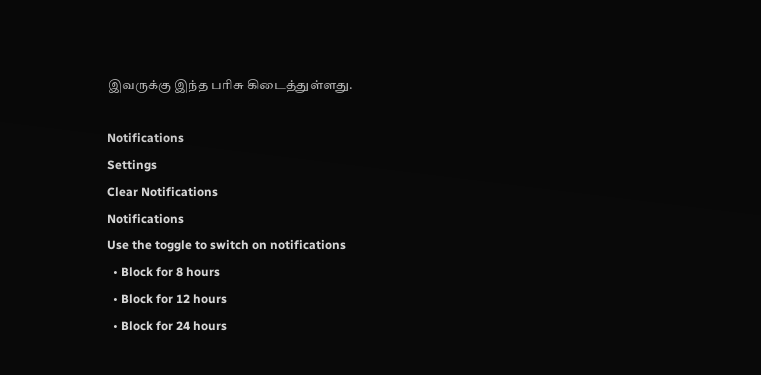இவருக்கு இந்த பரிசு கிடைத்துள்ளது.

Notifications
Settings
Clear Notifications
Notifications
Use the toggle to switch on notifications
  • Block for 8 hours
  • Block for 12 hours
  • Block for 24 hours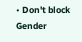• Don't block
Gender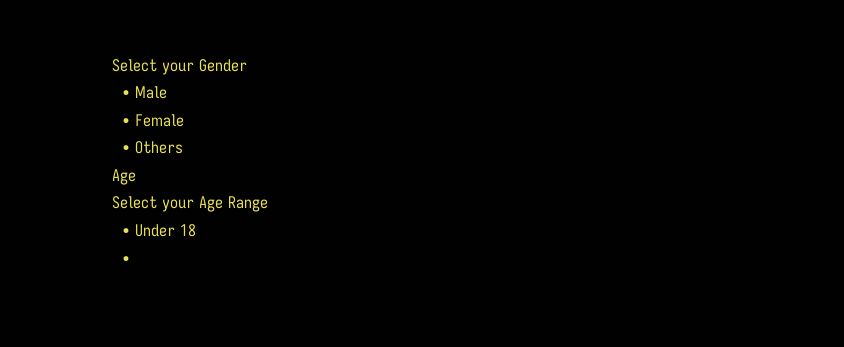Select your Gender
  • Male
  • Female
  • Others
Age
Select your Age Range
  • Under 18
  •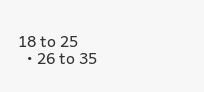18 to 25
  • 26 to 35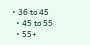• 36 to 45
  • 45 to 55
  • 55+